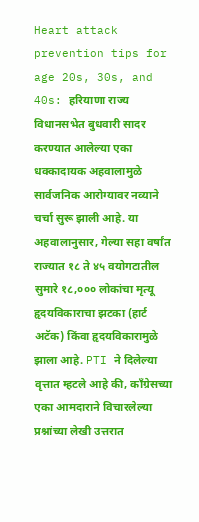Heart attack prevention tips for age 20s, 30s, and 40s: हरियाणा राज्य विधानसभेत बुधवारी सादर करण्यात आलेल्या एका धक्कादायक अहवालामुळे सार्वजनिक आरोग्यावर नव्याने चर्चा सुरू झाली आहे. या अहवालानुसार, गेल्या सहा वर्षांत राज्यात १८ ते ४५ वयोगटातील सुमारे १८,००० लोकांचा मृत्यू हृदयविकाराचा झटका (हार्ट अटॅक) किंवा हृदयविकारामुळे झाला आहे. PTI ने दिलेल्या वृत्तात म्हटले आहे की, काँग्रेसच्या एका आमदाराने विचारलेल्या प्रश्नांच्या लेखी उत्तरात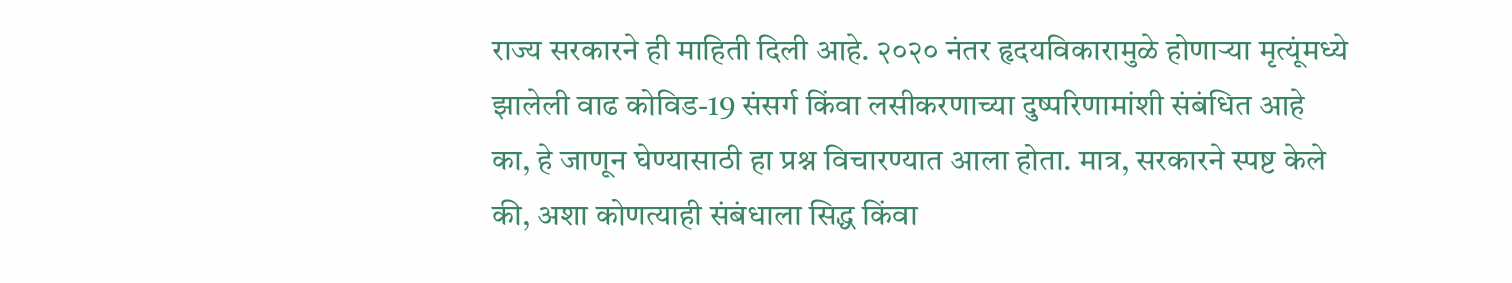राज्य सरकारने ही माहिती दिली आहे. २०२० नंतर हृदयविकारामुळे होणाऱ्या मृत्यूंमध्ये झालेली वाढ कोविड-19 संसर्ग किंवा लसीकरणाच्या दुष्परिणामांशी संबंधित आहे का, हे जाणून घेण्यासाठी हा प्रश्न विचारण्यात आला होता. मात्र, सरकारने स्पष्ट केले की, अशा कोणत्याही संबंधाला सिद्ध किंवा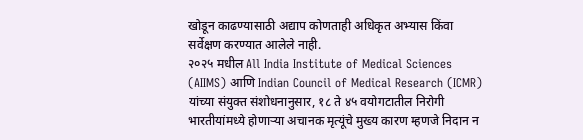खोडून काढण्यासाठी अद्याप कोणताही अधिकृत अभ्यास किंवा सर्वेक्षण करण्यात आलेले नाही.
२०२५ मधील All India Institute of Medical Sciences (AIIMS) आणि Indian Council of Medical Research (ICMR) यांच्या संयुक्त संशोधनानुसार, १८ ते ४५ वयोगटातील निरोगी भारतीयांमध्ये होणाऱ्या अचानक मृत्यूंचे मुख्य कारण म्हणजे निदान न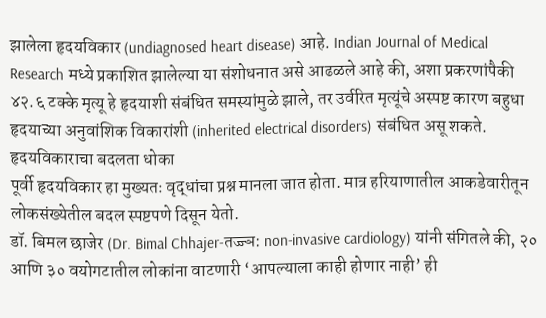झालेला हृदयविकार (undiagnosed heart disease) आहे. Indian Journal of Medical Research मध्ये प्रकाशित झालेल्या या संशोधनात असे आढळले आहे की, अशा प्रकरणांपैकी ४२.६ टक्के मृत्यू हे हृदयाशी संबंधित समस्यांमुळे झाले, तर उर्वरित मृत्यूंचे अस्पष्ट कारण बहुधा हृदयाच्या अनुवांशिक विकारांशी (inherited electrical disorders) संबंधित असू शकते.
हृदयविकाराचा बदलता धोका
पूर्वी हृदयविकार हा मुख्यतः वृद्धांचा प्रश्न मानला जात होता. मात्र हरियाणातील आकडेवारीतून लोकसंख्येतील बदल स्पष्टपणे दिसून येतो.
डॉ. बिमल छाजेर (Dr. Bimal Chhajer-तज्ज्ञ: non-invasive cardiology) यांनी संगितले की, २० आणि ३० वयोगटातील लोकांना वाटणारी ‘आपल्याला काही होणार नाही’ ही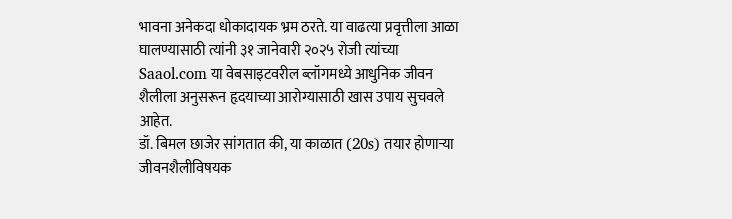भावना अनेकदा धोकादायक भ्रम ठरते. या वाढत्या प्रवृत्तीला आळा घालण्यासाठी त्यांनी ३१ जानेवारी २०२५ रोजी त्यांच्या Saaol.com या वेबसाइटवरील ब्लॉगमध्ये आधुनिक जीवन शैलीला अनुसरून हृदयाच्या आरोग्यासाठी खास उपाय सुचवले आहेत.
डॉ. बिमल छाजेर सांगतात की, या काळात (20s) तयार होणाऱ्या जीवनशैलीविषयक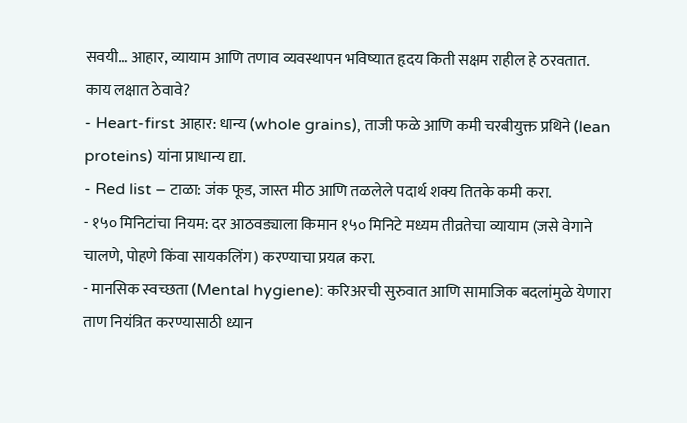सवयी… आहार, व्यायाम आणि तणाव व्यवस्थापन भविष्यात हृदय किती सक्षम राहील हे ठरवतात.
काय लक्षात ठेवावे?
- Heart-first आहार: धान्य (whole grains), ताजी फळे आणि कमी चरबीयुक्त प्रथिने (lean proteins) यांना प्राधान्य द्या.
- Red list – टाळा: जंक फूड, जास्त मीठ आणि तळलेले पदार्थ शक्य तितके कमी करा.
- १५० मिनिटांचा नियम: दर आठवड्याला किमान १५० मिनिटे मध्यम तीव्रतेचा व्यायाम (जसे वेगाने चालणे, पोहणे किंवा सायकलिंग) करण्याचा प्रयत्न करा.
- मानसिक स्वच्छता (Mental hygiene): करिअरची सुरुवात आणि सामाजिक बदलांमुळे येणारा ताण नियंत्रित करण्यासाठी ध्यान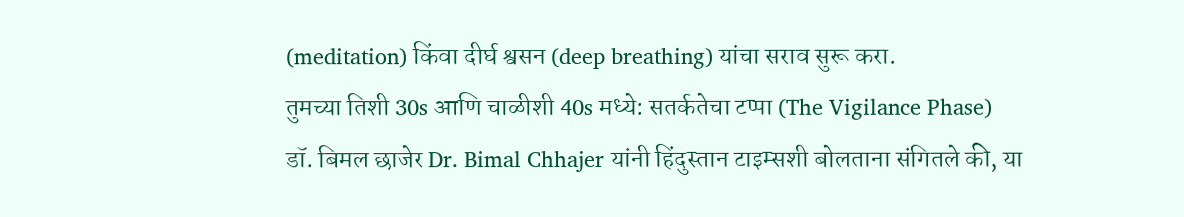(meditation) किंवा दीर्घ श्वसन (deep breathing) यांचा सराव सुरू करा.
तुमच्या तिशी 30s आणि चाळीशी 40s मध्ये: सतर्कतेचा टप्पा (The Vigilance Phase)
डॉ. बिमल छाजेर Dr. Bimal Chhajer यांनी हिंदुस्तान टाइम्सशी बोलताना संगितले की, या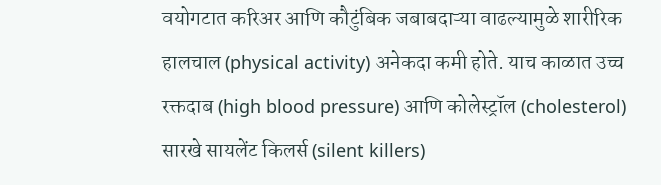वयोगटात करिअर आणि कौटुंबिक जबाबदाऱ्या वाढल्यामुळे शारीरिक हालचाल (physical activity) अनेकदा कमी होते. याच काळात उच्च रक्तदाब (high blood pressure) आणि कोलेस्ट्रॉल (cholesterol) सारखे सायलेंट किलर्स (silent killers)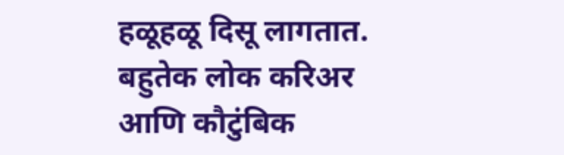हळूहळू दिसू लागतात. बहुतेक लोक करिअर आणि कौटुंबिक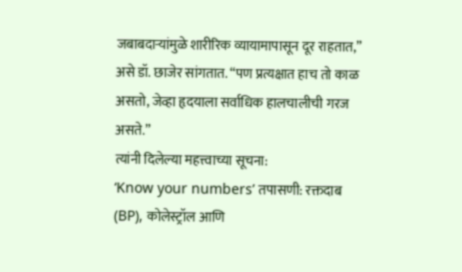जबाबदाऱ्यांमुळे शारीरिक व्यायामापासून दूर राहतात,” असे डॉ. छाजेर सांगतात. “पण प्रत्यक्षात हाच तो काळ असतो, जेव्हा हृदयाला सर्वाधिक हालचालीची गरज असते.”
त्यांनी दिलेल्या महत्त्वाच्या सूचना:
‘Know your numbers’ तपासणी: रक्तदाब (BP), कोलेस्ट्रॉल आणि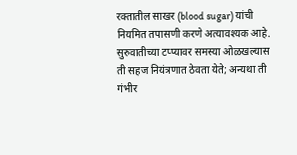रक्तातील साखर (blood sugar) यांची नियमित तपासणी करणे अत्यावश्यक आहे. सुरुवातीच्या टप्प्यावर समस्या ओळखल्यास ती सहज नियंत्रणात ठेवता येते; अन्यथा ती गंभीर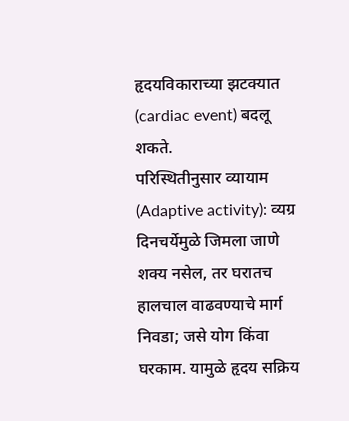हृदयविकाराच्या झटक्यात (cardiac event) बदलू शकते.
परिस्थितीनुसार व्यायाम (Adaptive activity): व्यग्र दिनचर्येमुळे जिमला जाणे शक्य नसेल, तर घरातच हालचाल वाढवण्याचे मार्ग निवडा; जसे योग किंवा घरकाम. यामुळे हृदय सक्रिय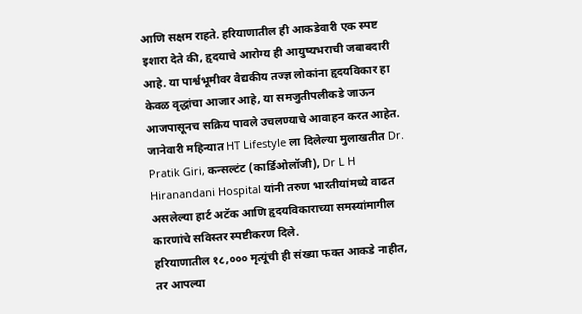आणि सक्षम राहते. हरियाणातील ही आकडेवारी एक स्पष्ट इशारा देते की, हृदयाचे आरोग्य ही आयुष्यभराची जबाबदारी आहे. या पार्श्वभूमीवर वैद्यकीय तज्ज्ञ लोकांना हृदयविकार हा केवळ वृद्धांचा आजार आहे, या समजुतीपलीकडे जाऊन आजपासूनच सक्रिय पावले उचलण्याचे आवाहन करत आहेत.
जानेवारी महिन्यात HT Lifestyle ला दिलेल्या मुलाखतीत Dr. Pratik Giri, कन्सल्टंट (कार्डिओलॉजी), Dr L H Hiranandani Hospital यांनी तरुण भारतीयांमध्ये वाढत असलेल्या हार्ट अटॅक आणि हृदयविकाराच्या समस्यांमागील कारणांचे सविस्तर स्पष्टीकरण दिले.
हरियाणातील १८,००० मृत्यूंची ही संख्या फक्त आकडे नाहीत, तर आपल्या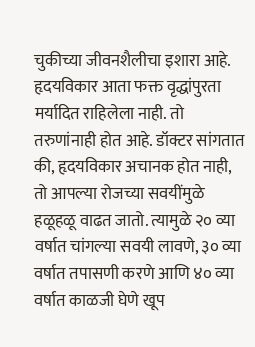चुकीच्या जीवनशैलीचा इशारा आहे. हृदयविकार आता फक्त वृद्धांपुरता मर्यादित राहिलेला नाही. तो तरुणांनाही होत आहे. डॉक्टर सांगतात की, हृदयविकार अचानक होत नाही, तो आपल्या रोजच्या सवयींमुळे हळूहळू वाढत जातो. त्यामुळे २० व्या वर्षात चांगल्या सवयी लावणे, ३० व्या वर्षात तपासणी करणे आणि ४० व्या वर्षात काळजी घेणे खूप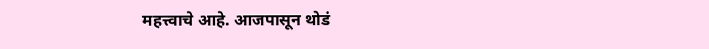महत्त्वाचे आहे. आजपासून थोडं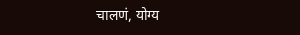चालणं, योग्य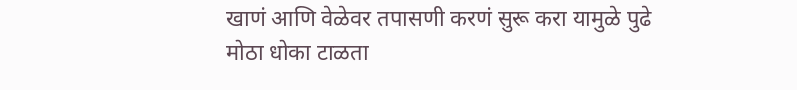खाणं आणि वेळेवर तपासणी करणं सुरू करा यामुळे पुढे मोठा धोका टाळता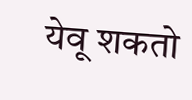येवू शकतो